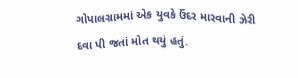ગોપાલગ્રામમાં એક યુવકે ઉંદર મારવાની ઝેરી દવા પી જતાં મોત થયું હતું.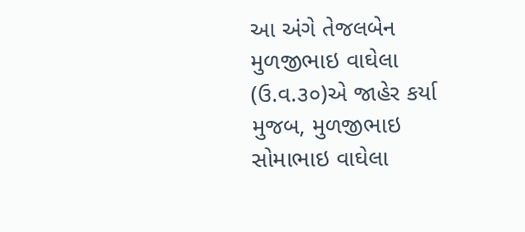આ અંગે તેજલબેન મુળજીભાઇ વાઘેલા (ઉ.વ.૩૦)એ જાહેર કર્યા મુજબ, મુળજીભાઇ સોમાભાઇ વાઘેલા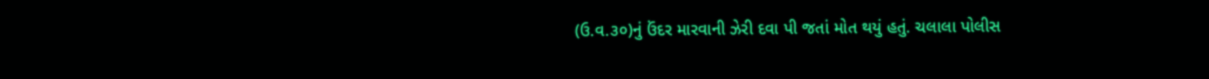(ઉ.વ.૩૦)નું ઉંદર મારવાની ઝેરી દવા પી જતાં મોત થયું હતું. ચલાલા પોલીસ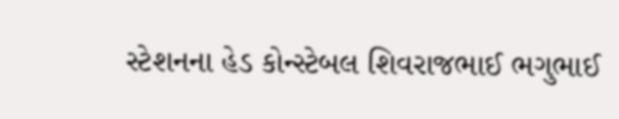સ્ટેશનના હેડ કોન્સ્ટેબલ શિવરાજભાઈ ભગુભાઈ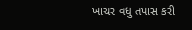ખાચર વધુ તપાસ કરી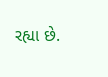રહ્યા છે.